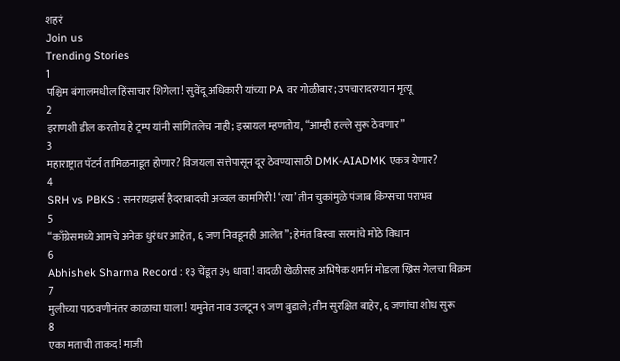शहरं
Join us
Trending Stories
1
पश्चिम बंगालमधील हिंसाचार शिगेला! सुवेंदू अधिकारी यांच्या PA वर गोळीबार; उपचारादरम्यान मृत्यू
2
इराणशी डील करतोय हे ट्रम्प यांनी सांगितलेच नाही; इस्रायल म्हणतोय, “आम्ही हल्ले सुरू ठेवणार”
3
महाराष्ट्रात पॅटर्न तामिळनाडूत होणार? विजयला सत्तेपासून दूर ठेवण्यासाठी DMK-AIADMK एकत्र येणार?
4
SRH vs PBKS : सनरायझर्स हैदराबादची अव्वल कामगिरी! ‘त्या’ तीन चुकांमुळे पंजाब किंग्सचा पराभव
5
“काँग्रेसमध्ये आमचे अनेक धुरंधर आहेत, ६ जण निवडूनही आलेत”; हेमंत बिस्वा सरमांचे मोठे विधान
6
Abhishek Sharma Record : १३ चेंडूत ३५ धावा! वादळी खेळीसह अभिषेक शर्मानं मोडला ख्रिस गेलचा विक्रम
7
मुलीच्या पाठवणीनंतर काळाचा घाला! यमुनेत नाव उलटून ९ जण बुडाले; तीन सुरक्षित बाहेर, ६ जणांचा शोध सुरू
8
एका मताची ताकद! माजी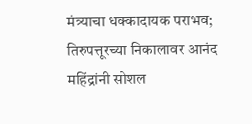मंत्र्याचा धक्कादायक पराभव; तिरुपत्तूरच्या निकालावर आनंद महिंद्रांनी सोशल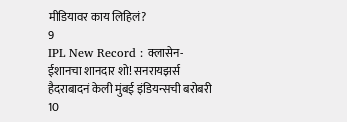मीडियावर काय लिहिलं?
9
IPL New Record : क्लासेन-ईशानचा शानदार शो! सनरायझर्स हैदराबादनं केली मुंबई इंडियन्सची बरोबरी
10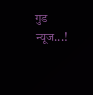गुड न्यूज...!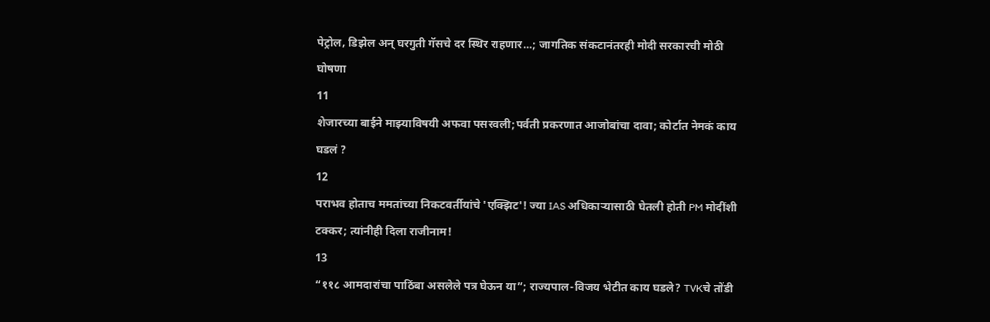पेट्रोल, डिझेल अन् घरगुती गॅसचे दर स्थिर राहणार...; जागतिक संकटानंतरही मोदी सरकारची मोठी घोषणा
11
शेजारच्या बाईने माझ्याविषयी अफवा पसरवली;पर्वती प्रकरणात आजोबांचा दावा; कोर्टात नेमकं काय घडलं ?
12
पराभव होताच ममतांच्या निकटवर्तीयांचे 'एक्झिट'! ज्या IAS अधिकाऱ्यासाठी घेतली होती PM मोदींशी टक्कर; त्यांनीही दिला राजीनाम!
13
“११८ आमदारांचा पाठिंबा असलेले पत्र घेऊन या”; राज्यपाल-विजय भेटीत काय घडले? TVKचे तोंडी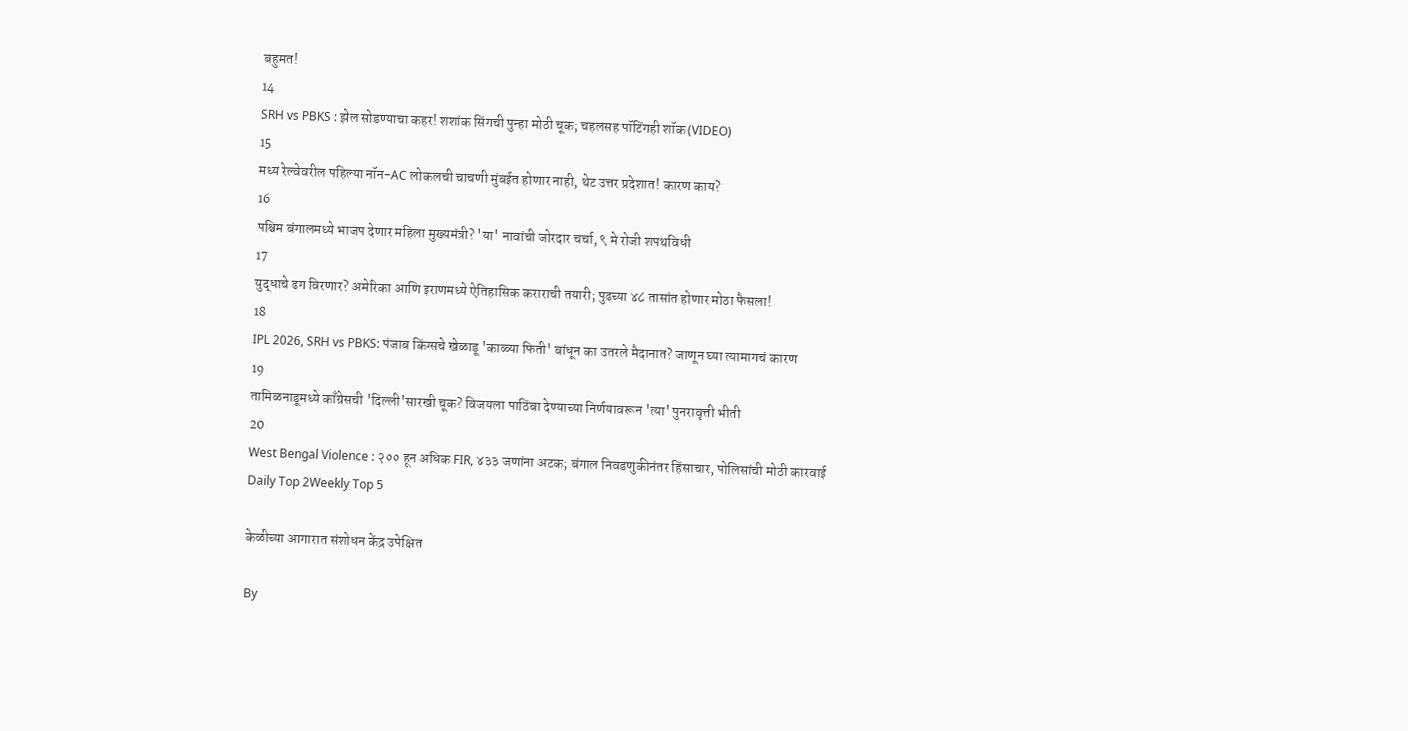बहुमत!
14
SRH vs PBKS : झेल सोडण्याचा कहर! शशांक सिंगची पुन्हा मोठी चूक; चहलसह पॉटिंगही शॉक (VIDEO)
15
मध्य रेल्वेवरील पहिल्या नॉन-AC लोकलची चाचणी मुंबईत होणार नाही, थेट उत्तर प्रदेशात! कारण काय?
16
पश्चिम बंगालमध्ये भाजप देणार महिला मुख्यमंत्री? 'या' नावांची जोरदार चर्चा, ९ मे रोजी शपथविधी
17
युद्धाचे ढग विरणार? अमेरिका आणि इराणमध्ये ऐतिहासिक कराराची तयारी; पुढच्या ४८ तासांत होणार मोठा फैसला!
18
IPL 2026, SRH vs PBKS: पंजाब किंग्सचे खेळाडू 'काळ्या फिती' बांधून का उतरले मैदानात? जाणून घ्या त्यामागचं कारण
19
तामिळनाडूमध्ये काँग्रेसची 'दिल्ली'सारखी चूक? विजयला पाठिंबा देण्याच्या निर्णयावरून 'त्या' पुनरावृत्ती भीती
20
West Bengal Violence : २०० हून अधिक FIR, ४३३ जणांना अटक; बंगाल निवडणुकीनंतर हिंसाचार, पोलिसांची मोठी कारवाई
Daily Top 2Weekly Top 5

केळीच्या आगारात संशोधन केंद्र उपेक्षित

By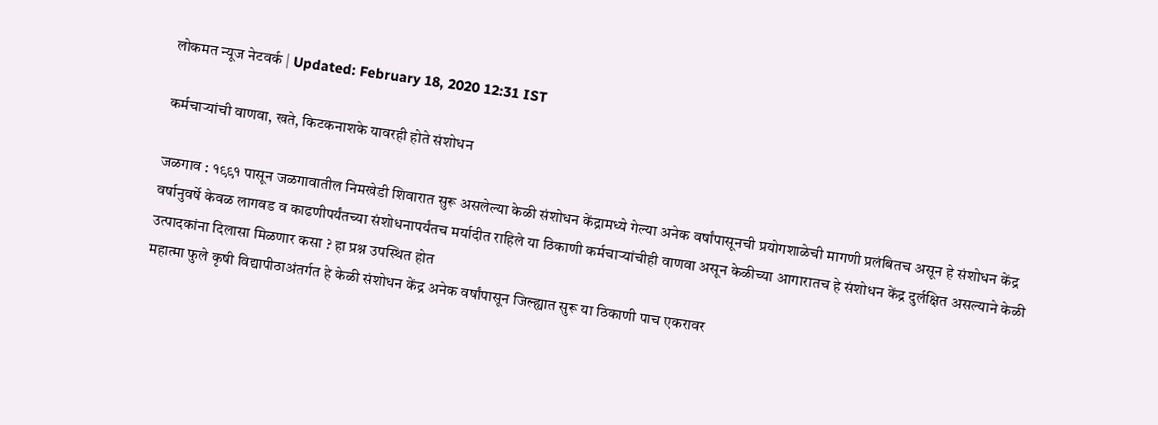लोकमत न्यूज नेटवर्क | Updated: February 18, 2020 12:31 IST

कर्मचाऱ्यांची वाणवा, खते, किटकनाशके यावरही होते संशोधन

जळगाव : १९९१ पासून जळगावातील निमखेडी शिवारात सुरू असलेल्या केळी संशोधन केंद्रामध्ये गेल्या अनेक वर्षांपासूनची प्रयोगशाळेची मागणी प्रलंबितच असून हे संशोधन केंद्र वर्षानुवर्षे केवळ लागवड व काढणीपर्यंतच्या संशोधनापर्यंतच मर्यादीत राहिले या ठिकाणी कर्मचाऱ्यांचीही वाणवा असून केळीच्या आगारातच हे संशोधन केंद्र दुर्लक्षित असल्याने केळी उत्पादकांना दिलासा मिळणार कसा ? हा प्रश्न उपस्थित होत
महात्मा फुले कृषी विद्यापीठाअंतर्गत हे केळी संशोधन केंद्र अनेक वर्षांपासून जिल्ह्यात सुरू या ठिकाणी पाच एकरावर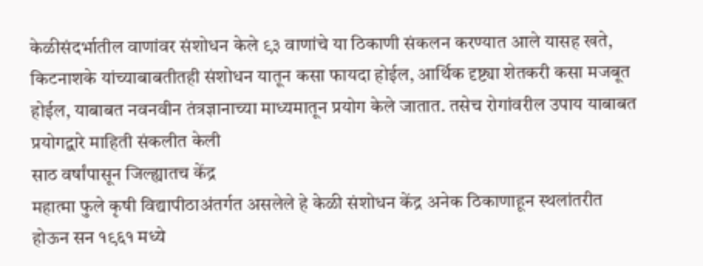केळीसंदर्भातील वाणांवर संशोधन केले ९३ वाणांचे या ठिकाणी संकलन करण्यात आले यासह खते, किटनाशके यांच्याबाबतीतही संशोधन यातून कसा फायदा होईल, आर्थिक दृष्ट्या शेतकरी कसा मजबूत होईल, याबाबत नवनवीन तंत्रज्ञानाच्या माध्यमातून प्रयोग केले जातात. तसेच रोगांवरील उपाय याबाबत प्रयोगद्वारे माहिती संकलीत केली
साठ वर्षांपासून जिल्ह्यातच केंद्र
महात्मा फुले कृषी विद्यापीठाअंतर्गत असलेले हे केळी संशोधन केंद्र अनेक ठिकाणाहून स्थलांतरीत होऊन सन १९६१ मध्ये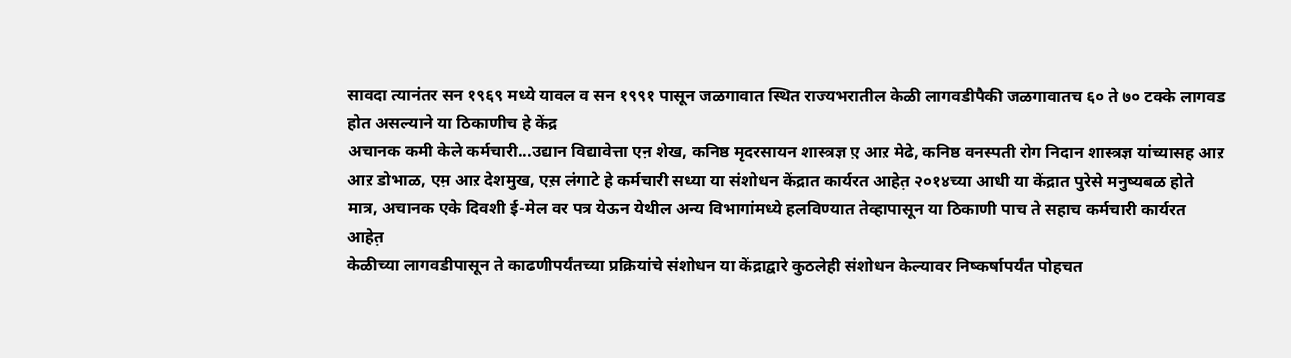सावदा त्यानंतर सन १९६९ मध्ये यावल व सन १९९१ पासून जळगावात स्थित राज्यभरातील केळी लागवडीपैकी जळगावातच ६० ते ७० टक्के लागवड होत असल्याने या ठिकाणीच हे केंद्र
अचानक कमी केले कर्मचारी...उद्यान विद्यावेत्ता एऩ शेख, कनिष्ठ मृदरसायन शास्त्रज्ञ ए़ आऱ मेढे, कनिष्ठ वनस्पती रोग निदान शास्त्रज्ञ यांच्यासह आऱ आऱ डोभाळ, एम़ आऱ देशमुख, एस़ लंगाटे हे कर्मचारी सध्या या संशोधन केंद्रात कार्यरत आहेत़ २०१४च्या आधी या केंद्रात पुरेसे मनुष्यबळ होते मात्र, अचानक एके दिवशी ई-मेल वर पत्र येऊन येथील अन्य विभागांमध्ये हलविण्यात तेव्हापासून या ठिकाणी पाच ते सहाच कर्मचारी कार्यरत आहेत़
केळीच्या लागवडीपासून ते काढणीपर्यंतच्या प्रक्रियांचे संशोधन या केंद्राद्वारे कुठलेही संशोधन केल्यावर निष्कर्षापर्यंत पोहचत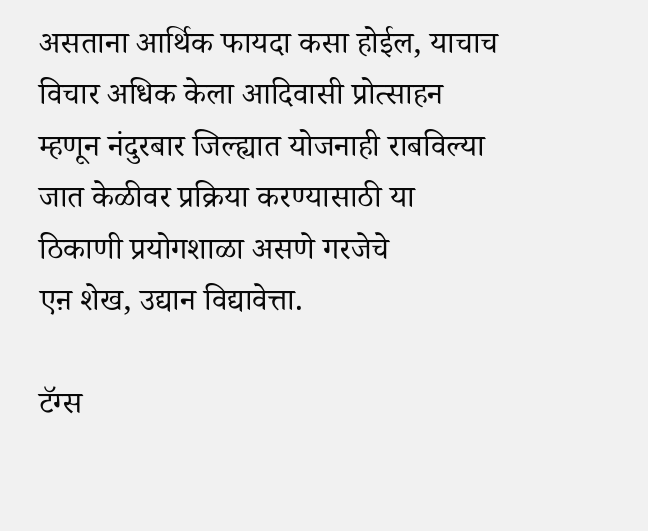असताना आर्थिक फायदा कसा होईल, याचाच विचार अधिक केला आदिवासी प्रोत्साहन म्हणून नंदुरबार जिल्ह्यात योजनाही राबविल्या जात केळीवर प्रक्रिया करण्यासाठी या ठिकाणी प्रयोगशाळा असणे गरजेचे
एऩ शेख, उद्यान विद्यावेत्ता.

टॅग्स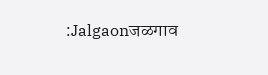:Jalgaonजळगाव